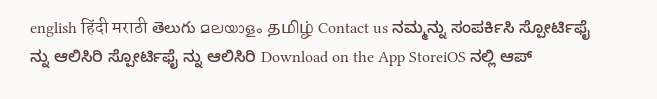english हिंदी मराठी తెలుగు മലയാളം தமிழ் Contact us ನಮ್ಮನ್ನು ಸಂಪರ್ಕಿಸಿ ಸ್ಪೋರ್ಟಿಫೈ ನ್ನು ಆಲಿಸಿರಿ ಸ್ಪೋರ್ಟಿಫೈ ನ್ನು ಆಲಿಸಿರಿ Download on the App StoreiOS ನಲ್ಲಿ ಆಪ್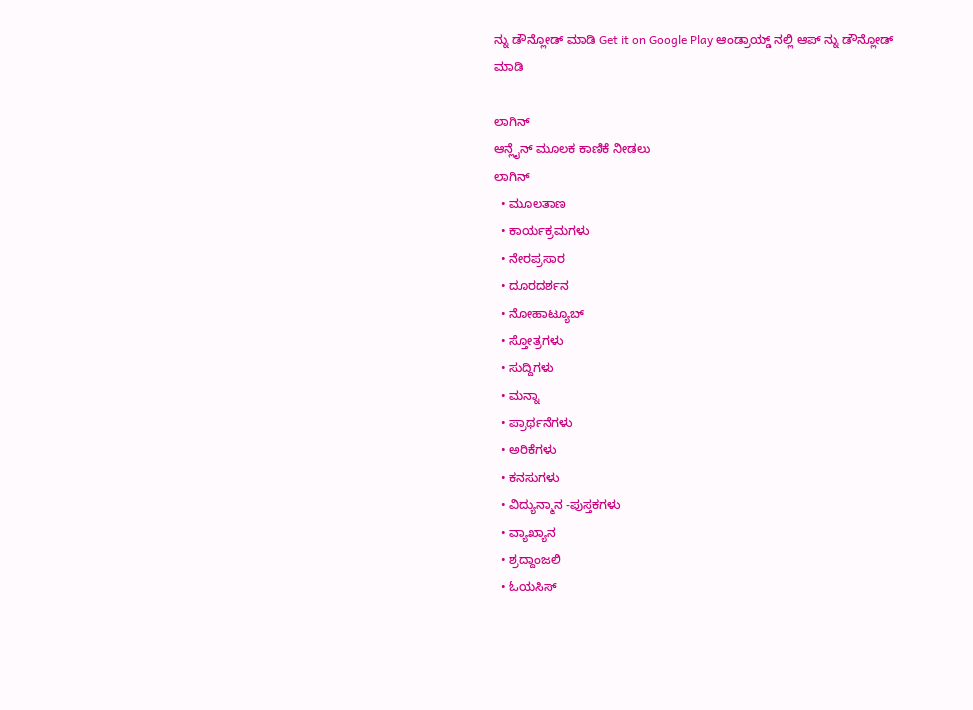ನ್ನು ಡೌನ್ಲೋಡ್ ಮಾಡಿ Get it on Google Play ಆಂಡ್ರಾಯ್ಡ್ ನಲ್ಲಿ ಆಪ್ ನ್ನು ಡೌನ್ಲೋಡ್ ಮಾಡಿ

ಲಾಗಿನ್
ಆನ್ಲೈನ್ ಮೂಲಕ ಕಾಣಿಕೆ ನೀಡಲು
ಲಾಗಿನ್
  • ಮೂಲತಾಣ
  • ಕಾರ್ಯಕ್ರಮಗಳು
  • ನೇರಪ್ರಸಾರ
  • ದೂರದರ್ಶನ
  • ನೋಹಾಟ್ಯೂಬ್
  • ಸ್ತೋತ್ರಗಳು
  • ಸುದ್ದಿಗಳು
  • ಮನ್ನಾ
  • ಪ್ರಾರ್ಥನೆಗಳು
  • ಅರಿಕೆಗಳು
  • ಕನಸುಗಳು
  • ವಿದ್ಯುನ್ಮಾನ -ಪುಸ್ತಕಗಳು
  • ವ್ಯಾಖ್ಯಾನ
  • ಶ್ರದ್ದಾಂಜಲಿ
  • ಓಯಸಿಸ್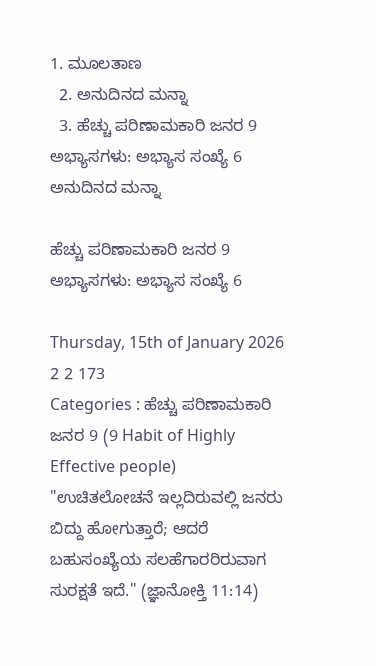1. ಮೂಲತಾಣ
  2. ಅನುದಿನದ ಮನ್ನಾ
  3. ಹೆಚ್ಚು ಪರಿಣಾಮಕಾರಿ ಜನರ 9 ಅಭ್ಯಾಸಗಳು: ಅಭ್ಯಾಸ ಸಂಖ್ಯೆ 6
ಅನುದಿನದ ಮನ್ನಾ

ಹೆಚ್ಚು ಪರಿಣಾಮಕಾರಿ ಜನರ 9 ಅಭ್ಯಾಸಗಳು: ಅಭ್ಯಾಸ ಸಂಖ್ಯೆ 6

Thursday, 15th of January 2026
2 2 173
Categories : ಹೆಚ್ಚು ಪರಿಣಾಮಕಾರಿ ಜನರ 9 (9 Habit of Highly Effective people)
"ಉಚಿತಲೋಚನೆ ಇಲ್ಲದಿರುವಲ್ಲಿ ಜನರು ಬಿದ್ದು ಹೋಗುತ್ತಾರೆ; ಆದರೆ ಬಹುಸಂಖ್ಯೆಯ ಸಲಹೆಗಾರರಿರುವಾಗ ಸುರಕ್ಷತೆ ಇದೆ." (ಜ್ಞಾನೋಕ್ತಿ 11:14)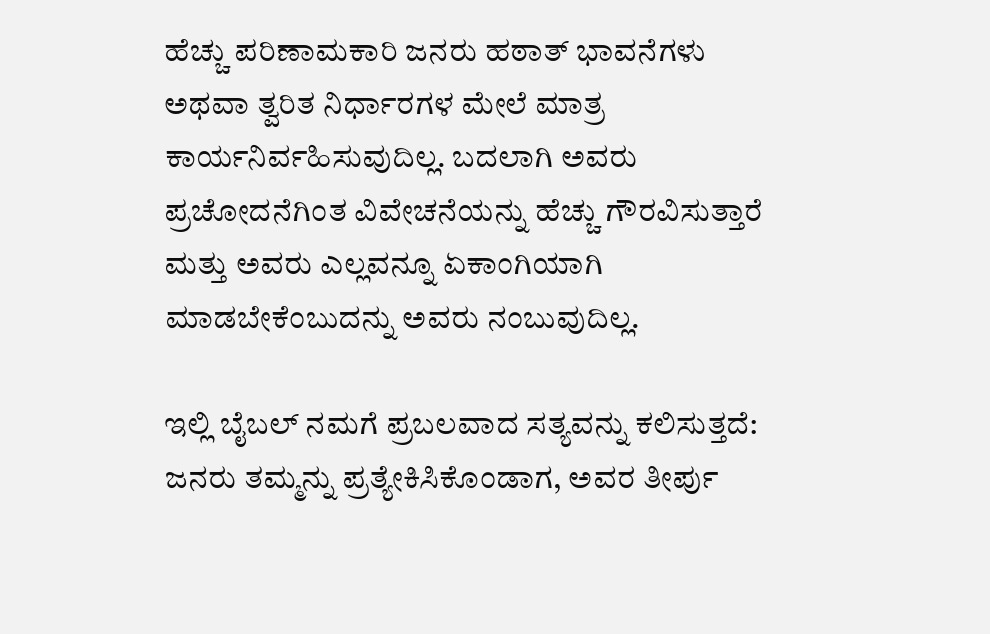ಹೆಚ್ಚು ಪರಿಣಾಮಕಾರಿ ಜನರು ಹಠಾತ್ ಭಾವನೆಗಳು ಅಥವಾ ತ್ವರಿತ ನಿರ್ಧಾರಗಳ ಮೇಲೆ ಮಾತ್ರ ಕಾರ್ಯನಿರ್ವಹಿಸುವುದಿಲ್ಲ. ಬದಲಾಗಿ ಅವರು ಪ್ರಚೋದನೆಗಿಂತ ವಿವೇಚನೆಯನ್ನು ಹೆಚ್ಚು ಗೌರವಿಸುತ್ತಾರೆ ಮತ್ತು ಅವರು ಎಲ್ಲವನ್ನೂ ಏಕಾಂಗಿಯಾಗಿ ಮಾಡಬೇಕೆಂಬುದನ್ನು ಅವರು ನಂಬುವುದಿಲ್ಲ.

ಇಲ್ಲಿ ಬೈಬಲ್ ನಮಗೆ ಪ್ರಬಲವಾದ ಸತ್ಯವನ್ನು ಕಲಿಸುತ್ತದೆ: ಜನರು ತಮ್ಮನ್ನು ಪ್ರತ್ಯೇಕಿಸಿಕೊಂಡಾಗ, ಅವರ ತೀರ್ಪು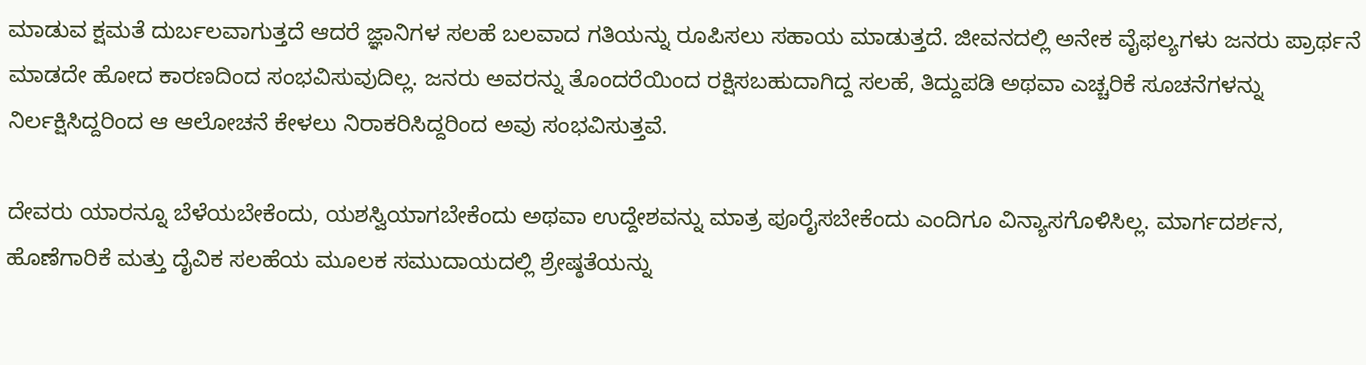ಮಾಡುವ ಕ್ಷಮತೆ ದುರ್ಬಲವಾಗುತ್ತದೆ ಆದರೆ ಜ್ಞಾನಿಗಳ ಸಲಹೆ ಬಲವಾದ ಗತಿಯನ್ನು ರೂಪಿಸಲು ಸಹಾಯ ಮಾಡುತ್ತದೆ. ಜೀವನದಲ್ಲಿ ಅನೇಕ ವೈಫಲ್ಯಗಳು ಜನರು ಪ್ರಾರ್ಥನೆ ಮಾಡದೇ ಹೋದ ಕಾರಣದಿಂದ ಸಂಭವಿಸುವುದಿಲ್ಲ. ಜನರು ಅವರನ್ನು ತೊಂದರೆಯಿಂದ ರಕ್ಷಿಸಬಹುದಾಗಿದ್ದ ಸಲಹೆ, ತಿದ್ದುಪಡಿ ಅಥವಾ ಎಚ್ಚರಿಕೆ ಸೂಚನೆಗಳನ್ನು ನಿರ್ಲಕ್ಷಿಸಿದ್ದರಿಂದ ಆ ಆಲೋಚನೆ ಕೇಳಲು ನಿರಾಕರಿಸಿದ್ದರಿಂದ ಅವು ಸಂಭವಿಸುತ್ತವೆ.

ದೇವರು ಯಾರನ್ನೂ ಬೆಳೆಯಬೇಕೆಂದು, ಯಶಸ್ವಿಯಾಗಬೇಕೆಂದು ಅಥವಾ ಉದ್ದೇಶವನ್ನು ಮಾತ್ರ ಪೂರೈಸಬೇಕೆಂದು ಎಂದಿಗೂ ವಿನ್ಯಾಸಗೊಳಿಸಿಲ್ಲ. ಮಾರ್ಗದರ್ಶನ, ಹೊಣೆಗಾರಿಕೆ ಮತ್ತು ದೈವಿಕ ಸಲಹೆಯ ಮೂಲಕ ಸಮುದಾಯದಲ್ಲಿ ಶ್ರೇಷ್ಠತೆಯನ್ನು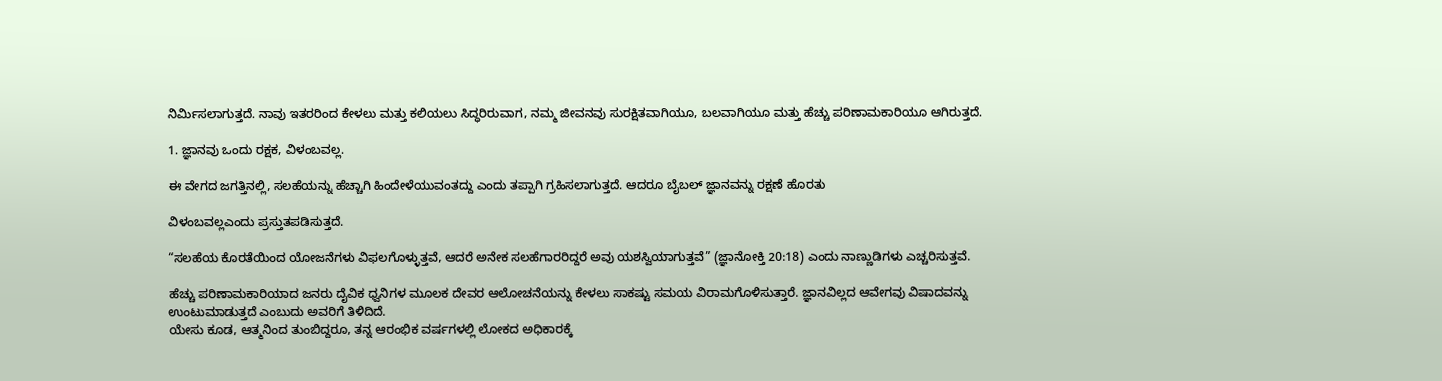ನಿರ್ಮಿಸಲಾಗುತ್ತದೆ. ನಾವು ಇತರರಿಂದ ಕೇಳಲು ಮತ್ತು ಕಲಿಯಲು ಸಿದ್ಧರಿರುವಾಗ, ನಮ್ಮ ಜೀವನವು ಸುರಕ್ಷಿತವಾಗಿಯೂ, ಬಲವಾಗಿಯೂ ಮತ್ತು ಹೆಚ್ಚು ಪರಿಣಾಮಕಾರಿಯೂ ಆಗಿರುತ್ತದೆ.

1. ಜ್ಞಾನವು ಒಂದು ರಕ್ಷಕ, ವಿಳಂಬವಲ್ಲ.

ಈ ವೇಗದ ಜಗತ್ತಿನಲ್ಲಿ, ಸಲಹೆಯನ್ನು ಹೆಚ್ಚಾಗಿ ಹಿಂದೇಳೆಯುವಂತದ್ದು ಎಂದು ತಪ್ಪಾಗಿ ಗ್ರಹಿಸಲಾಗುತ್ತದೆ. ಆದರೂ ಬೈಬಲ್ ಜ್ಞಾನವನ್ನು ರಕ್ಷಣೆ ಹೊರತು

ವಿಳಂಬವಲ್ಲಎಂದು ಪ್ರಸ್ತುತಪಡಿಸುತ್ತದೆ.

“ಸಲಹೆಯ ಕೊರತೆಯಿಂದ ಯೋಜನೆಗಳು ವಿಫಲಗೊಳ್ಳುತ್ತವೆ, ಆದರೆ ಅನೇಕ ಸಲಹೆಗಾರರಿದ್ದರೆ ಅವು ಯಶಸ್ವಿಯಾಗುತ್ತವೆ” (ಜ್ಞಾನೋಕ್ತಿ 20:18) ಎಂದು ನಾಣ್ಣುಡಿಗಳು ಎಚ್ಚರಿಸುತ್ತವೆ.

ಹೆಚ್ಚು ಪರಿಣಾಮಕಾರಿಯಾದ ಜನರು ದೈವಿಕ ಧ್ವನಿಗಳ ಮೂಲಕ ದೇವರ ಆಲೋಚನೆಯನ್ನು ಕೇಳಲು ಸಾಕಷ್ಟು ಸಮಯ ವಿರಾಮಗೊಳಿಸುತ್ತಾರೆ. ಜ್ಞಾನವಿಲ್ಲದ ಆವೇಗವು ವಿಷಾದವನ್ನು ಉಂಟುಮಾಡುತ್ತದೆ ಎಂಬುದು ಅವರಿಗೆ ತಿಳಿದಿದೆ.
ಯೇಸು ಕೂಡ, ಆತ್ಮನಿಂದ ತುಂಬಿದ್ದರೂ, ತನ್ನ ಆರಂಭಿಕ ವರ್ಷಗಳಲ್ಲಿ ಲೋಕದ ಅಧಿಕಾರಕ್ಕೆ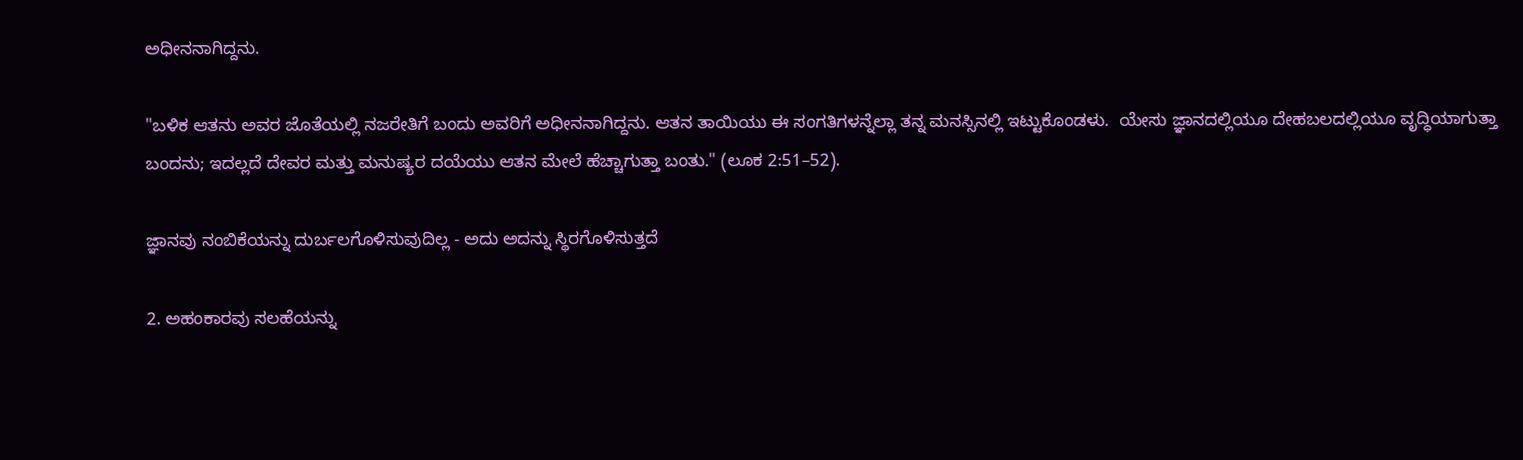ಅಧೀನನಾಗಿದ್ದನು.

"ಬಳಿಕ ಆತನು ಅವರ ಜೊತೆಯಲ್ಲಿ ನಜರೇತಿಗೆ ಬಂದು ಅವರಿಗೆ ಅಧೀನನಾಗಿದ್ದನು. ಆತನ ತಾಯಿಯು ಈ ಸಂಗತಿಗಳನ್ನೆಲ್ಲಾ ತನ್ನ ಮನಸ್ಸಿನಲ್ಲಿ ಇಟ್ಟುಕೊಂಡಳು.  ಯೇಸು ಜ್ಞಾನದಲ್ಲಿಯೂ ದೇಹಬಲದಲ್ಲಿಯೂ ವೃದ್ಧಿಯಾಗುತ್ತಾ ಬಂದನು; ಇದಲ್ಲದೆ ದೇವರ ಮತ್ತು ಮನುಷ್ಯರ ದಯೆಯು ಆತನ ಮೇಲೆ ಹೆಚ್ಚಾಗುತ್ತಾ ಬಂತು." (ಲೂಕ 2:51–52).

ಜ್ಞಾನವು ನಂಬಿಕೆಯನ್ನು ದುರ್ಬಲಗೊಳಿಸುವುದಿಲ್ಲ - ಅದು ಅದನ್ನು ಸ್ಥಿರಗೊಳಿಸುತ್ತದೆ

2. ಅಹಂಕಾರವು ಸಲಹೆಯನ್ನು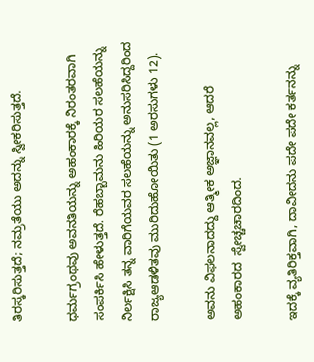ತಿರಸ್ಕರಿಸುತ್ತದೆ; ನಮ್ರತೆಯು ಅದನ್ನು ಸ್ವೀಕರಿಸುತ್ತದೆ.

ಧರ್ಮಗ್ರಂಥವು ಅವನತಿಯನ್ನು ಅಹಂಕಾರಕ್ಕೆ ನಿರಂತರವಾಗಿ ಸಂಪರ್ಕಿಸಿ ಹೇಳುತ್ತದೆ. ರೆಹಬ್ಬಾಮನು ಹಿರಿಯರ ಸಲಹೆಯನ್ನು ನಿರ್ಲಕ್ಷಿಸಿ ತನ್ನ ವಾರಿಗೆಯವರ ಸಲಹೆಯನ್ನು ಅನುಸರಿಸಿದ್ದರಿಂದ ರಾಜ್ಯಆಡಳಿತವು ಮುರಿದುಹೋಯಿತು (1 ಅರಸುಗಳು 12).

ಅವನು ವಿಫಲನಾದದ್ದು ಆತ್ಮೀಕ ಅಜ್ಞಾನವಲ್ಲ, ಆದರೆ ಅಹಂಕಾರದ  ಸ್ವೇಚ್ಚಚಾರದಿಂದ.

ಇದಕ್ಕೆ ವ್ಯತಿರಿಕ್ತವಾಗಿ, ದಾವೀದನು ಪದೇ ಪದೇ ಕರ್ತನನ್ನು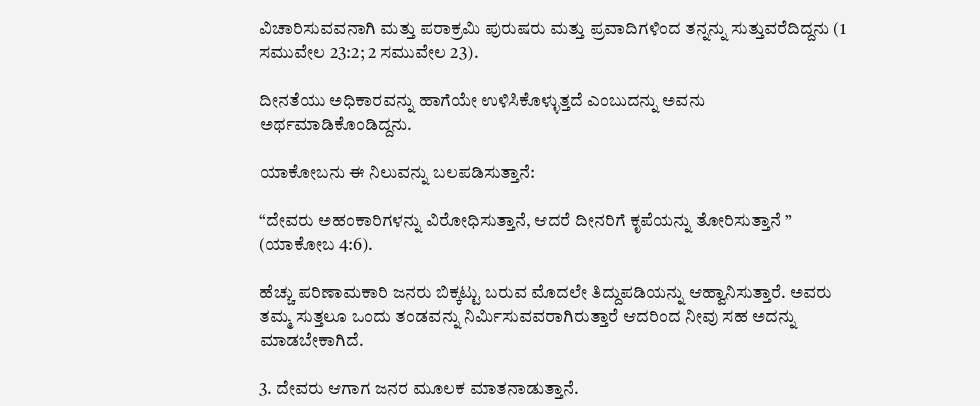ವಿಚಾರಿಸುವವನಾಗಿ ಮತ್ತು ಪರಾಕ್ರಮಿ ಪುರುಷರು ಮತ್ತು ಪ್ರವಾದಿಗಳಿಂದ ತನ್ನನ್ನು ಸುತ್ತುವರೆದಿದ್ದನು (1 ಸಮುವೇಲ 23:2; 2 ಸಮುವೇಲ 23).

ದೀನತೆಯು ಅಧಿಕಾರವನ್ನು ಹಾಗೆಯೇ ಉಳಿಸಿಕೊಳ್ಳುತ್ತದೆ ಎಂಬುದನ್ನು ಅವನು ಅರ್ಥಮಾಡಿಕೊಂಡಿದ್ದನು.

ಯಾಕೋಬನು ಈ ನಿಲುವನ್ನು ಬಲಪಡಿಸುತ್ತಾನೆ:

“ದೇವರು ಅಹಂಕಾರಿಗಳನ್ನು ವಿರೋಧಿಸುತ್ತಾನೆ, ಆದರೆ ದೀನರಿಗೆ ಕೃಪೆಯನ್ನು ತೋರಿಸುತ್ತಾನೆ ” (ಯಾಕೋಬ 4:6).

ಹೆಚ್ಚು ಪರಿಣಾಮಕಾರಿ ಜನರು ಬಿಕ್ಕಟ್ಟು ಬರುವ ಮೊದಲೇ ತಿದ್ದುಪಡಿಯನ್ನು ಆಹ್ವಾನಿಸುತ್ತಾರೆ. ಅವರು ತಮ್ಮ ಸುತ್ತಲೂ ಒಂದು ತಂಡವನ್ನು ನಿರ್ಮಿಸುವವರಾಗಿರುತ್ತಾರೆ ಆದರಿಂದ ನೀವು ಸಹ ಅದನ್ನು ಮಾಡಬೇಕಾಗಿದೆ.

3. ದೇವರು ಆಗಾಗ ಜನರ ಮೂಲಕ ಮಾತನಾಡುತ್ತಾನೆ.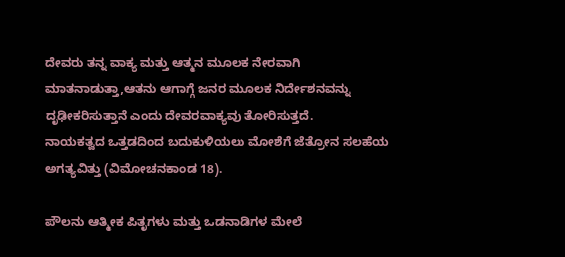ದೇವರು ತನ್ನ ವಾಕ್ಯ ಮತ್ತು ಆತ್ಮನ ಮೂಲಕ ನೇರವಾಗಿ ಮಾತನಾಡುತ್ತಾ,ಆತನು ಆಗಾಗ್ಗೆ ಜನರ ಮೂಲಕ ನಿರ್ದೇಶನವನ್ನು ದೃಢೀಕರಿಸುತ್ತಾನೆ ಎಂದು ದೇವರವಾಕ್ಯವು ತೋರಿಸುತ್ತದೆ.
ನಾಯಕತ್ವದ ಒತ್ತಡದಿಂದ ಬದುಕುಳಿಯಲು ಮೋಶೆಗೆ ಜೆತ್ರೋನ ಸಲಹೆಯ ಅಗತ್ಯವಿತ್ತು (ವಿಮೋಚನಕಾಂಡ 18).

ಪೌಲನು ಆತ್ಮೀಕ ಪಿತೃಗಳು ಮತ್ತು ಒಡನಾಡಿಗಳ ಮೇಲೆ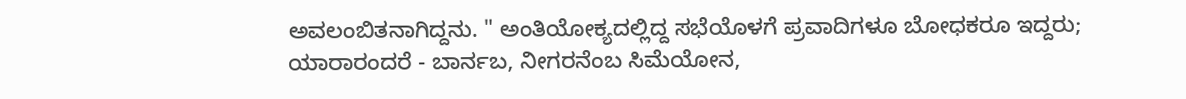ಅವಲಂಬಿತನಾಗಿದ್ದನು. " ಅಂತಿಯೋಕ್ಯದಲ್ಲಿದ್ದ ಸಭೆಯೊಳಗೆ ಪ್ರವಾದಿಗಳೂ ಬೋಧಕರೂ ಇದ್ದರು; ಯಾರಾರಂದರೆ - ಬಾರ್ನಬ, ನೀಗರನೆಂಬ ಸಿಮೆಯೋನ,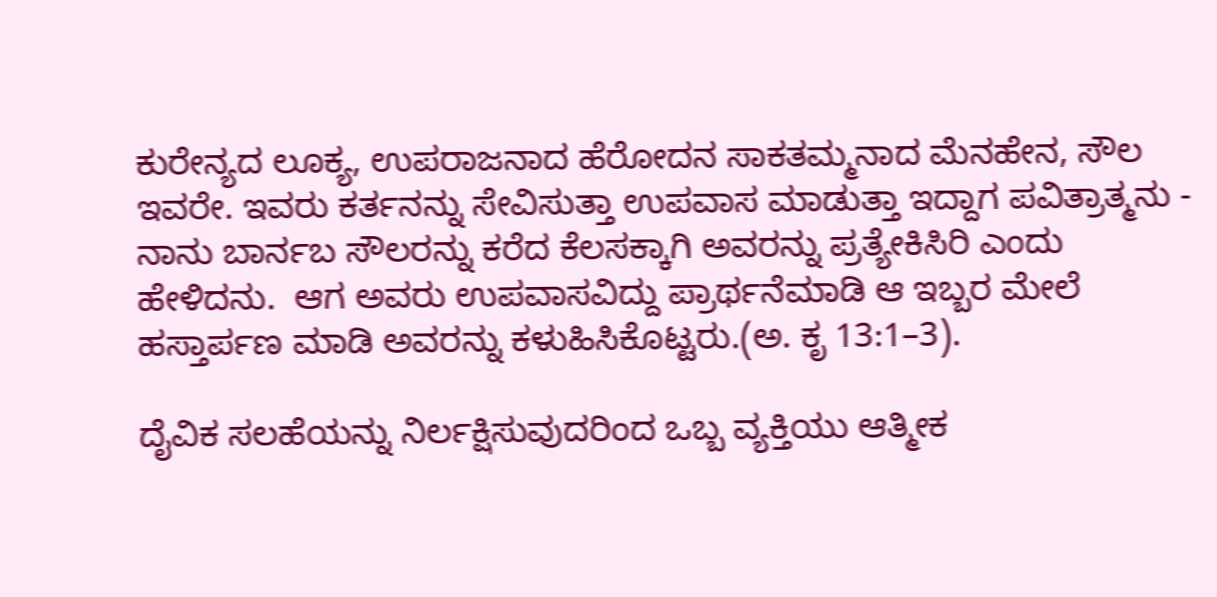ಕುರೇನ್ಯದ ಲೂಕ್ಯ, ಉಪರಾಜನಾದ ಹೆರೋದನ ಸಾಕತಮ್ಮನಾದ ಮೆನಹೇನ, ಸೌಲ ಇವರೇ. ಇವರು ಕರ್ತನನ್ನು ಸೇವಿಸುತ್ತಾ ಉಪವಾಸ ಮಾಡುತ್ತಾ ಇದ್ದಾಗ ಪವಿತ್ರಾತ್ಮನು - ನಾನು ಬಾರ್ನಬ ಸೌಲರನ್ನು ಕರೆದ ಕೆಲಸಕ್ಕಾಗಿ ಅವರನ್ನು ಪ್ರತ್ಯೇಕಿಸಿರಿ ಎಂದು ಹೇಳಿದನು.  ಆಗ ಅವರು ಉಪವಾಸವಿದ್ದು ಪ್ರಾರ್ಥನೆಮಾಡಿ ಆ ಇಬ್ಬರ ಮೇಲೆ ಹಸ್ತಾರ್ಪಣ ಮಾಡಿ ಅವರನ್ನು ಕಳುಹಿಸಿಕೊಟ್ಟರು.(ಅ. ಕೃ 13:1–3).

ದೈವಿಕ ಸಲಹೆಯನ್ನು ನಿರ್ಲಕ್ಷಿಸುವುದರಿಂದ ಒಬ್ಬ ವ್ಯಕ್ತಿಯು ಆತ್ಮೀಕ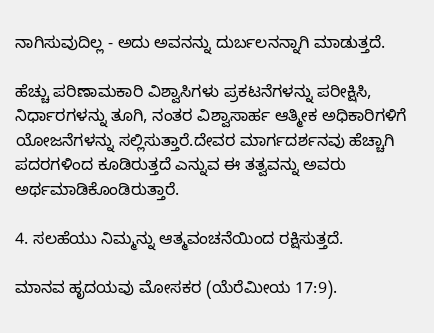ನಾಗಿಸುವುದಿಲ್ಲ - ಅದು ಅವನನ್ನು ದುರ್ಬಲನನ್ನಾಗಿ ಮಾಡುತ್ತದೆ.

ಹೆಚ್ಚು ಪರಿಣಾಮಕಾರಿ ವಿಶ್ವಾಸಿಗಳು ಪ್ರಕಟನೆಗಳನ್ನು ಪರೀಕ್ಷಿಸಿ, ನಿರ್ಧಾರಗಳನ್ನು ತೂಗಿ, ನಂತರ ವಿಶ್ವಾಸಾರ್ಹ ಆತ್ಮೀಕ ಅಧಿಕಾರಿಗಳಿಗೆ ಯೋಜನೆಗಳನ್ನು ಸಲ್ಲಿಸುತ್ತಾರೆ.ದೇವರ ಮಾರ್ಗದರ್ಶನವು ಹೆಚ್ಚಾಗಿ ಪದರಗಳಿಂದ ಕೂಡಿರುತ್ತದೆ ಎನ್ನುವ ಈ ತತ್ವವನ್ನು ಅವರು ಅರ್ಥಮಾಡಿಕೊಂಡಿರುತ್ತಾರೆ.

4. ಸಲಹೆಯು ನಿಮ್ಮನ್ನು ಆತ್ಮವಂಚನೆಯಿಂದ ರಕ್ಷಿಸುತ್ತದೆ.

ಮಾನವ ಹೃದಯವು ಮೋಸಕರ (ಯೆರೆಮೀಯ 17:9).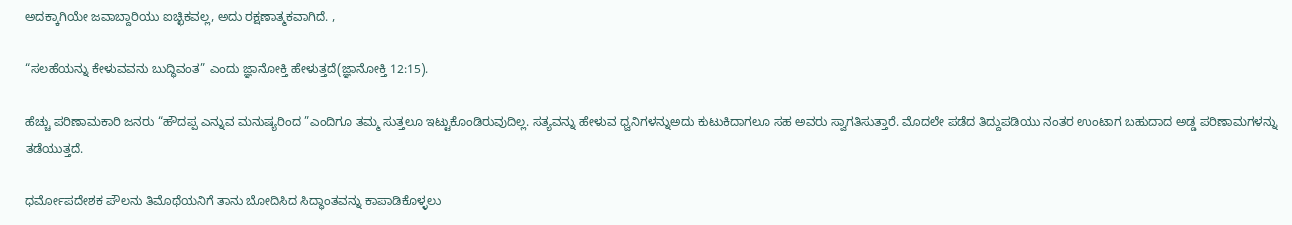ಅದಕ್ಕಾಗಿಯೇ ಜವಾಬ್ದಾರಿಯು ಐಚ್ಛಿಕವಲ್ಲ, ಅದು ರಕ್ಷಣಾತ್ಮಕವಾಗಿದೆ. ,

“ಸಲಹೆಯನ್ನು ಕೇಳುವವನು ಬುದ್ಧಿವಂತ” ಎಂದು ಜ್ಞಾನೋಕ್ತಿ ಹೇಳುತ್ತದೆ(ಜ್ಞಾನೋಕ್ತಿ 12:15).

ಹೆಚ್ಚು ಪರಿಣಾಮಕಾರಿ ಜನರು “ಹೌದಪ್ಪ ಎನ್ನುವ ಮನುಷ್ಯರಿಂದ ”ಎಂದಿಗೂ ತಮ್ಮ ಸುತ್ತಲೂ ಇಟ್ಟುಕೊಂಡಿರುವುದಿಲ್ಲ. ಸತ್ಯವನ್ನು ಹೇಳುವ ಧ್ವನಿಗಳನ್ನುಅದು ಕುಟುಕಿದಾಗಲೂ ಸಹ ಅವರು ಸ್ವಾಗತಿಸುತ್ತಾರೆ. ಮೊದಲೇ ಪಡೆದ ತಿದ್ದುಪಡಿಯು ನಂತರ ಉಂಟಾಗ ಬಹುದಾದ ಅಡ್ಡ ಪರಿಣಾಮಗಳನ್ನು ತಡೆಯುತ್ತದೆ.

ಧರ್ಮೋಪದೇಶಕ ಪೌಲನು ತಿಮೊಥೆಯನಿಗೆ ತಾನು ಬೋದಿಸಿದ ಸಿದ್ಧಾಂತವನ್ನು ಕಾಪಾಡಿಕೊಳ್ಳಲು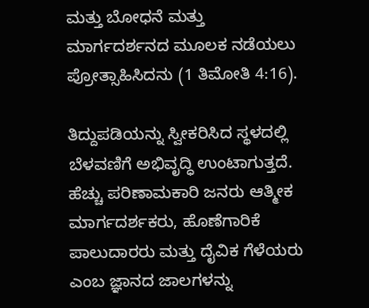ಮತ್ತು ಬೋಧನೆ ಮತ್ತು ಮಾರ್ಗದರ್ಶನದ ಮೂಲಕ ನಡೆಯಲು ಪ್ರೋತ್ಸಾಹಿಸಿದನು (1 ತಿಮೋತಿ 4:16).

ತಿದ್ದುಪಡಿಯನ್ನು ಸ್ವೀಕರಿಸಿದ ಸ್ಥಳದಲ್ಲಿ ಬೆಳವಣಿಗೆ ಅಭಿವೃದ್ಧಿ ಉಂಟಾಗುತ್ತದೆ. ಹೆಚ್ಚು ಪರಿಣಾಮಕಾರಿ ಜನರು ಆತ್ಮೀಕ ಮಾರ್ಗದರ್ಶಕರು, ಹೊಣೆಗಾರಿಕೆ ಪಾಲುದಾರರು ಮತ್ತು ದೈವಿಕ ಗೆಳೆಯರು ಎಂಬ ಜ್ಞಾನದ ಜಾಲಗಳನ್ನು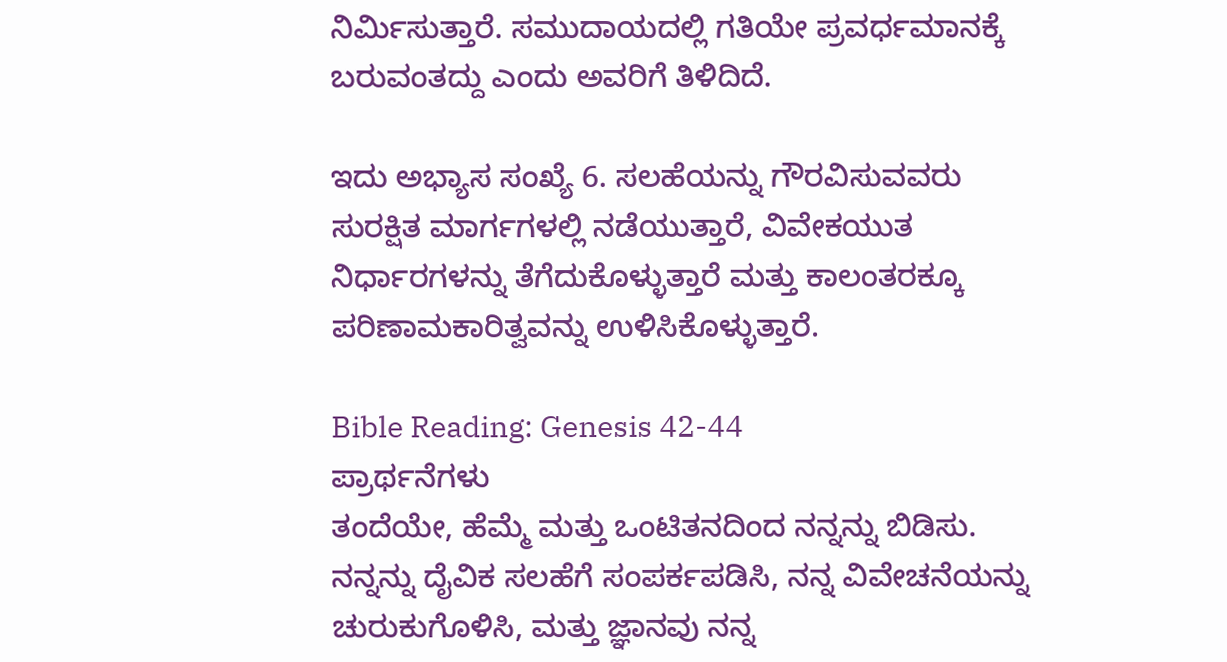ನಿರ್ಮಿಸುತ್ತಾರೆ. ಸಮುದಾಯದಲ್ಲಿ ಗತಿಯೇ ಪ್ರವರ್ಧಮಾನಕ್ಕೆ ಬರುವಂತದ್ದು ಎಂದು ಅವರಿಗೆ ತಿಳಿದಿದೆ.

ಇದು ಅಭ್ಯಾಸ ಸಂಖ್ಯೆ 6. ಸಲಹೆಯನ್ನು ಗೌರವಿಸುವವರು ಸುರಕ್ಷಿತ ಮಾರ್ಗಗಳಲ್ಲಿ ನಡೆಯುತ್ತಾರೆ, ವಿವೇಕಯುತ ನಿರ್ಧಾರಗಳನ್ನು ತೆಗೆದುಕೊಳ್ಳುತ್ತಾರೆ ಮತ್ತು ಕಾಲಂತರಕ್ಕೂ ಪರಿಣಾಮಕಾರಿತ್ವವನ್ನು ಉಳಿಸಿಕೊಳ್ಳುತ್ತಾರೆ.

Bible Reading: Genesis 42-44
ಪ್ರಾರ್ಥನೆಗಳು
ತಂದೆಯೇ, ಹೆಮ್ಮೆ ಮತ್ತು ಒಂಟಿತನದಿಂದ ನನ್ನನ್ನು ಬಿಡಿಸು. ನನ್ನನ್ನು ದೈವಿಕ ಸಲಹೆಗೆ ಸಂಪರ್ಕಪಡಿಸಿ, ನನ್ನ ವಿವೇಚನೆಯನ್ನು ಚುರುಕುಗೊಳಿಸಿ, ಮತ್ತು ಜ್ಞಾನವು ನನ್ನ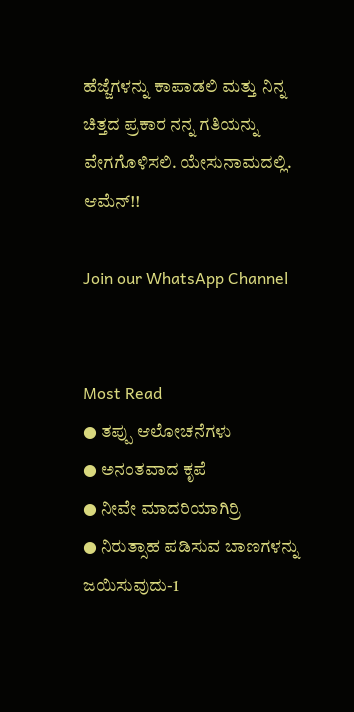ಹೆಜ್ಜೆಗಳನ್ನು ಕಾಪಾಡಲಿ ಮತ್ತು ನಿನ್ನ ಚಿತ್ತದ ಪ್ರಕಾರ ನನ್ನ ಗತಿಯನ್ನು ವೇಗಗೊಳಿಸಲಿ. ಯೇಸುನಾಮದಲ್ಲಿ. ಆಮೆನ್!!

Join our WhatsApp Channel


Most Read
● ತಪ್ಪು ಆಲೋಚನೆಗಳು
● ಅನಂತವಾದ ಕೃಪೆ
● ನೀವೇ ಮಾದರಿಯಾಗಿರ್ರಿ
● ನಿರುತ್ಸಾಹ ಪಡಿಸುವ ಬಾಣಗಳನ್ನು ಜಯಿಸುವುದು-1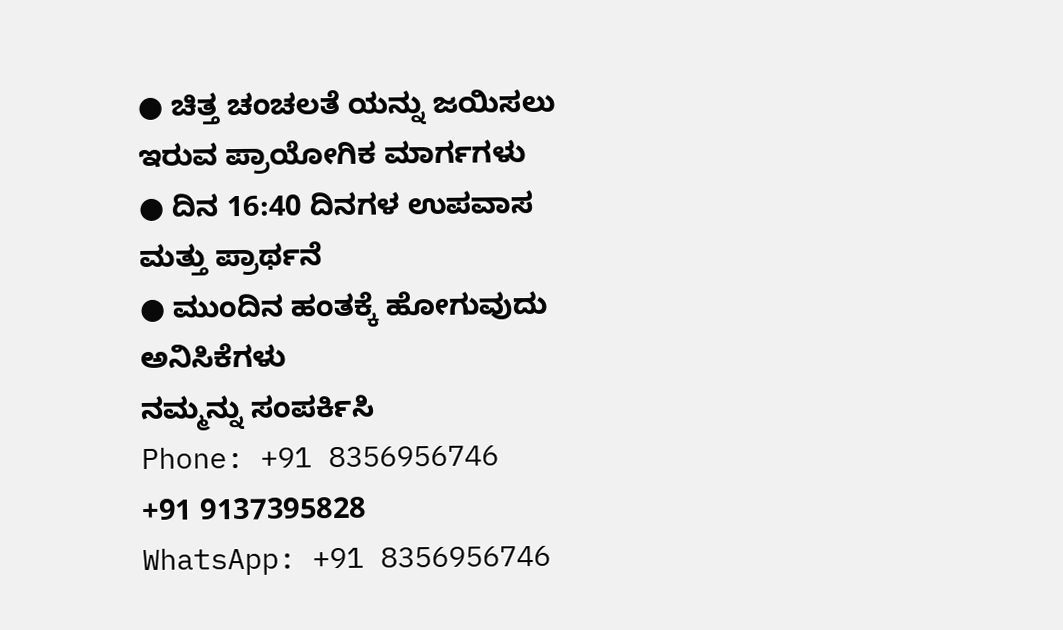● ಚಿತ್ತ ಚಂಚಲತೆ ಯನ್ನು ಜಯಿಸಲು ಇರುವ ಪ್ರಾಯೋಗಿಕ ಮಾರ್ಗಗಳು
● ದಿನ 16:40 ದಿನಗಳ ಉಪವಾಸ ಮತ್ತು ಪ್ರಾರ್ಥನೆ
● ಮುಂದಿನ ಹಂತಕ್ಕೆ ಹೋಗುವುದು
ಅನಿಸಿಕೆಗಳು
ನಮ್ಮನ್ನು ಸಂಪರ್ಕಿಸಿ
Phone: +91 8356956746
+91 9137395828
WhatsApp: +91 8356956746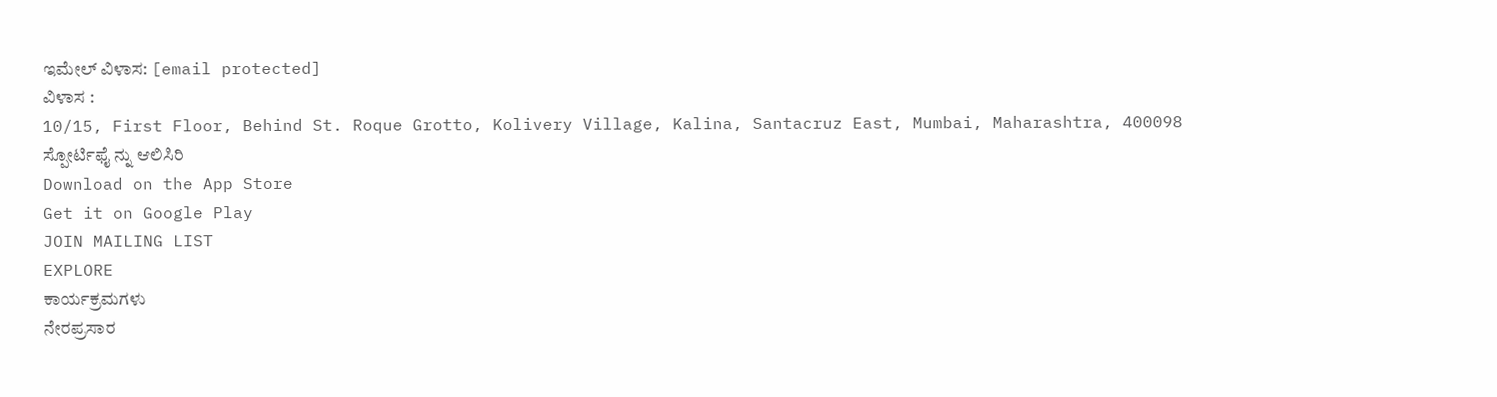ಇಮೇಲ್ ವಿಳಾಸ: [email protected]
ವಿಳಾಸ :
10/15, First Floor, Behind St. Roque Grotto, Kolivery Village, Kalina, Santacruz East, Mumbai, Maharashtra, 400098
ಸ್ಪೋರ್ಟಿಫೈ ನ್ನು ಆಲಿಸಿರಿ
Download on the App Store
Get it on Google Play
JOIN MAILING LIST
EXPLORE
ಕಾರ್ಯಕ್ರಮಗಳು
ನೇರಪ್ರಸಾರ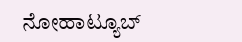ನೋಹಾಟ್ಯೂಬ್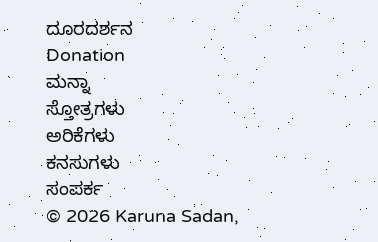ದೂರದರ್ಶನ
Donation
ಮನ್ನಾ
ಸ್ತೋತ್ರಗಳು
ಅರಿಕೆಗಳು
ಕನಸುಗಳು
ಸಂಪರ್ಕ
© 2026 Karuna Sadan,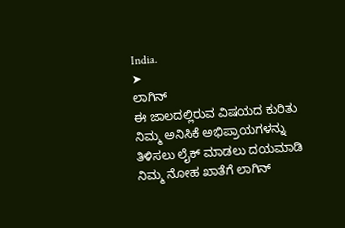India.
➤
ಲಾಗಿನ್
ಈ ಜಾಲದಲ್ಲಿರುವ ವಿಷಯದ ಕುರಿತು ನಿಮ್ಮ ಅನಿಸಿಕೆ ಅಭಿಪ್ರಾಯಗಳನ್ನು ತಿಳಿಸಲು ಲೈಕ್ ಮಾಡಲು ದಯಮಾಡಿ ನಿಮ್ಮ ನೋಹ ಖಾತೆಗೆ ಲಾಗಿನ್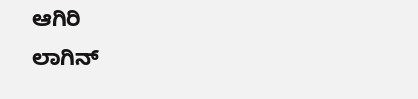ಆಗಿರಿ
ಲಾಗಿನ್